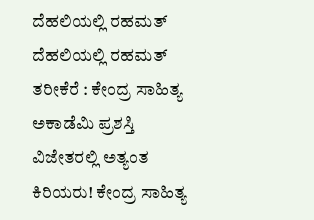ದೆಹಲಿಯಲ್ಲಿ ರಹಮತ್
ದೆಹಲಿಯಲ್ಲಿ ರಹಮತ್ ತರೀಕೆರೆ : ಕೇಂದ್ರ ಸಾಹಿತ್ಯ ಅಕಾಡೆಮಿ ಪ್ರಶಸ್ತಿ ವಿಜೇತರಲ್ಲಿ ಅತ್ಯಂತ ಕಿರಿಯರು! ಕೇಂದ್ರ ಸಾಹಿತ್ಯ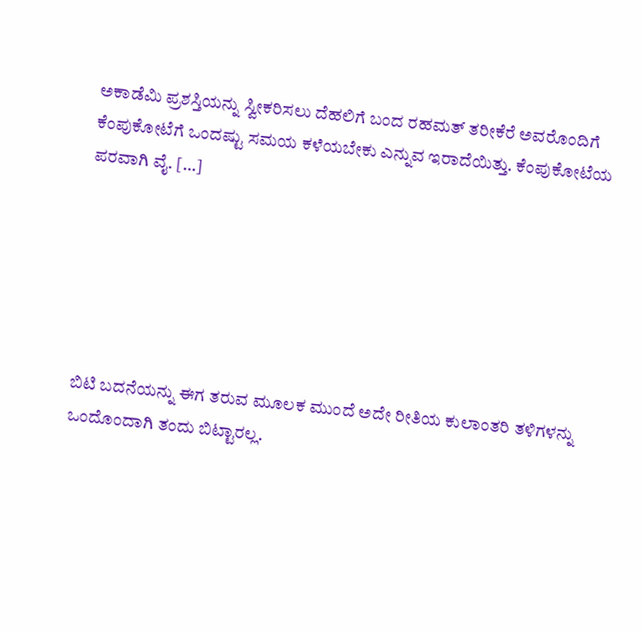ಅಕಾಡೆಮಿ ಪ್ರಶಸ್ತಿಯನ್ನು ಸ್ವೀಕರಿಸಲು ದೆಹಲಿಗೆ ಬಂದ ರಹಮತ್ ತರೀಕೆರೆ ಅವರೊಂದಿಗೆ ಕೆಂಪುಕೋಟೆಗೆ ಒಂದಷ್ಟು ಸಮಯ ಕಳೆಯಬೇಕು ಎನ್ನುವ ಇರಾದೆಯಿತ್ತು. ಕೆಂಪುಕೋಟೆಯ ಪರವಾಗಿ ವೈ. […]






ಬಿಟಿ ಬದನೆಯನ್ನು ಈಗ ತರುವ ಮೂಲಕ ಮುಂದೆ ಅದೇ ರೀತಿಯ ಕುಲಾಂತರಿ ತಳಿಗಳನ್ನು ಒಂದೊಂದಾಗಿ ತಂದು ಬಿಟ್ಟಾರಲ್ಲ.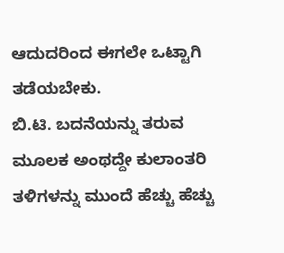ಆದುದರಿಂದ ಈಗಲೇ ಒಟ್ಟಾಗಿ ತಡೆಯಬೇಕು.
ಬಿ.ಟಿ. ಬದನೆಯನ್ನು ತರುವ ಮೂಲಕ ಅಂಥದ್ದೇ ಕುಲಾಂತರಿ ತಳಿಗಳನ್ನು ಮುಂದೆ ಹೆಚ್ಚು ಹೆಚ್ಚು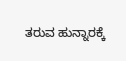ತರುವ ಹುನ್ನಾರಕ್ಕೆ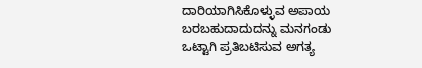ದಾರಿಯಾಗಿಸಿಕೊಳ್ಳುವ ಅಪಾಯ ಬರಬಹುದಾದುದನ್ನು ಮನಗಂಡು ಒಟ್ಟಾಗಿ ಪ್ರತಿಬಟಿಸುವ ಅಗತ್ಯ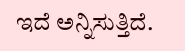ಇದೆ ಅನ್ನಿಸುತ್ತಿದೆ.